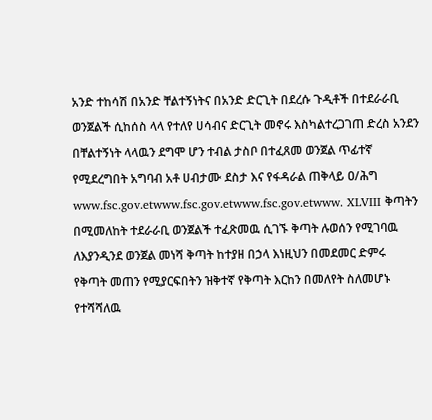አንድ ተከሳሽ በአንድ ቸልተኝነትና በአንድ ድርጊት በደረሱ ጉዲቶች በተደራራቢ ወንጀልች ሲከሰስ ላላ የተለየ ሀሳብና ድርጊት መኖሩ እስካልተረጋገጠ ድረስ አንደን በቸልተኝነት ላላዉን ደግሞ ሆን ተብል ታስቦ በተፈጸመ ወንጀል ጥፊተኛ የሚደረግበት አግባብ አቶ ሀብታሙ ደስታ እና የፋዳራል ጠቅላይ ዐ/ሕግ www.fsc.gov.etwww.fsc.gov.etwww.fsc.gov.etwww. XLVIII ቅጣትን በሚመለከት ተደራራቢ ወንጀልች ተፈጽመዉ ሲገኙ ቅጣት ሉወሰን የሚገባዉ ለእያንዲንደ ወንጀል መነሻ ቅጣት ከተያዘ በኃላ እነዚህን በመደመር ድምሩ የቅጣት መጠን የሚያርፍበትን ዝቅተኛ የቅጣት እርከን በመለየት ስለመሆኑ የተሻሻለዉ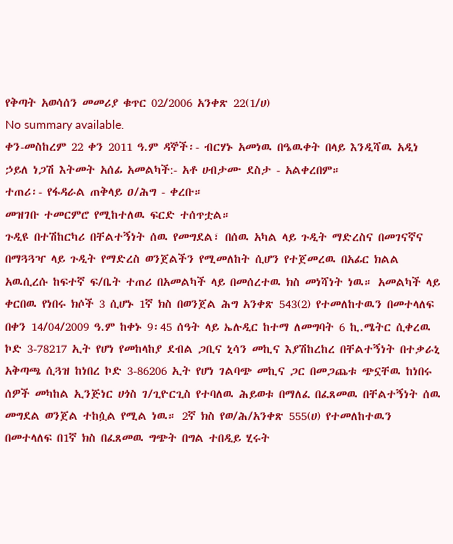የቅጣት አወሳሰን መመሪያ ቁጥር 02/2006 አንቀጽ 22(1/ሀ)
No summary available.
ቀን-መስከረም 22 ቀን 2011 ዓ.ም ዳኞች፡- ብርሃኑ አመነዉ በዔዉቀት በላይ እንዲሻዉ አዲነ ኃይለ ነጋሽ እትመት አሰፊ አመልካች:- አቶ ሀብታሙ ደስታ - አልቀረበም።
ተጠሪ፡- የፋዳራል ጠቅላይ ዐ/ሕግ - ቀረቡ።
መዝገቡ ተመርምሮ የሚከተለዉ ፍርድ ተሰጥቷል።
ጉዲዩ በተሽከርካሪ በቸልተኝነት ሰዉ የመግደል፣ በሰዉ አካል ላይ ጉዲት ማድረስና በመገናኛና በማጓጓዣ ላይ ጉዲት የማድረስ ወንጀልችን የሚመለከት ሲሆን የተጀመረዉ በአፊር ክልል አዉሲረሱ ከፍተኛ ፍ/ቤት ተጠሪ በአመልካች ላይ በመሰረተዉ ክስ መነሻነት ነዉ። አመልካች ላይ ቀርበዉ የነበሩ ክሶች 3 ሲሆኑ 1ኛ ክስ በወንጀል ሕግ አንቀጽ 543(2) የተመለከተዉን በመተላለፍ በቀን 14/04/2009 ዓ.ም ከቀኑ 9፡45 ሰዓት ላይ ኤሉዲር ከተማ ለመግባት 6 ኪ.ሜትር ሲቀረዉ ኮድ 3-78217 ኢት የሆነ የመከላከያ ደብል ጋቢና ኒሳን መኪና እያሽከረከረ በቸልተኝነት በተቃራኒ አቅጣጫ ሲጓዝ ከነበረ ኮድ 3-86206 ኢት የሆነ ገልባጭ መኪና ጋር በመጋጨቱ ጭኗቸዉ ከነበሩ ሰዎች መካከል ኢንጅነር ሀጎስ ገ/ጊዮርጊስ የተባለዉ ሕይወቱ በማለፈ በፈጸመዉ በቸልተኝነት ሰዉ መግደል ወንጀል ተከሷል የሚል ነዉ። 2ኛ ክስ የወ/ሕ/አንቀጽ 555(ሀ) የተመለከተዉን በመተላለፍ በ1ኛ ክስ በፈጸመዉ ግጭት በግል ተበዲይ ሂሩት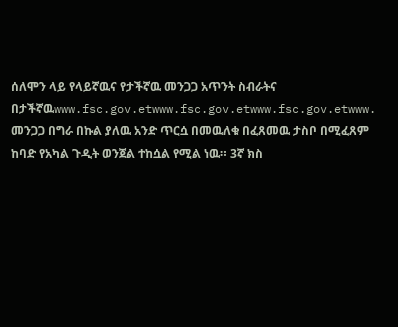ሰለሞን ላይ የላይኛዉና የታችኛዉ መንጋጋ አጥንት ስብራትና በታችኛዉwww.fsc.gov.etwww.fsc.gov.etwww.fsc.gov.etwww.
መንጋጋ በግራ በኩል ያለዉ አንድ ጥርሷ በመዉለቁ በፈጸመዉ ታስቦ በሚፈጸም ከባድ የአካል ጉዲት ወንጀል ተከሷል የሚል ነዉ። 3ኛ ክስ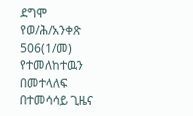ደግሞ የወ/ሕ/አንቀጽ 506(1/መ) የተመለከተዉን በመተላለፍ በተመሳሳይ ጊዜና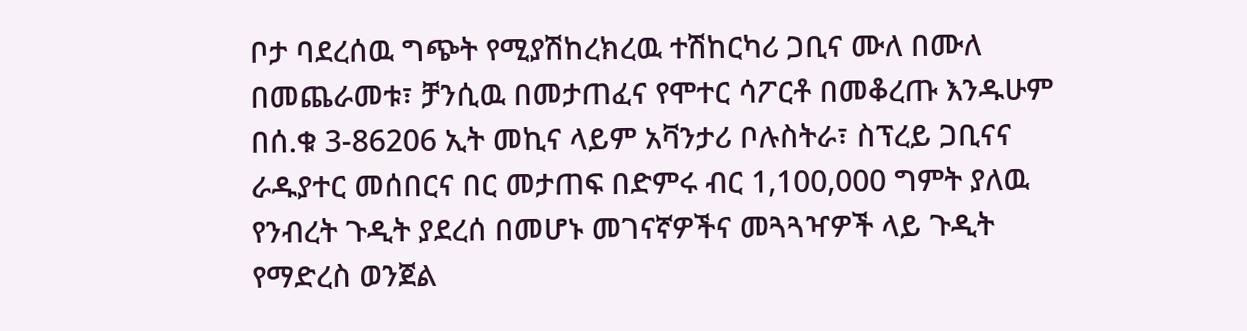ቦታ ባደረሰዉ ግጭት የሚያሽከረክረዉ ተሽከርካሪ ጋቢና ሙለ በሙለ በመጨራመቱ፣ ቻንሲዉ በመታጠፈና የሞተር ሳፖርቶ በመቆረጡ እንዱሁም በሰ.ቁ 3-86206 ኢት መኪና ላይም አቫንታሪ ቦሉስትራ፣ ስፕረይ ጋቢናና ራዱያተር መሰበርና በር መታጠፍ በድምሩ ብር 1,100,000 ግምት ያለዉ የንብረት ጉዲት ያደረሰ በመሆኑ መገናኛዎችና መጓጓዣዎች ላይ ጉዲት የማድረስ ወንጀል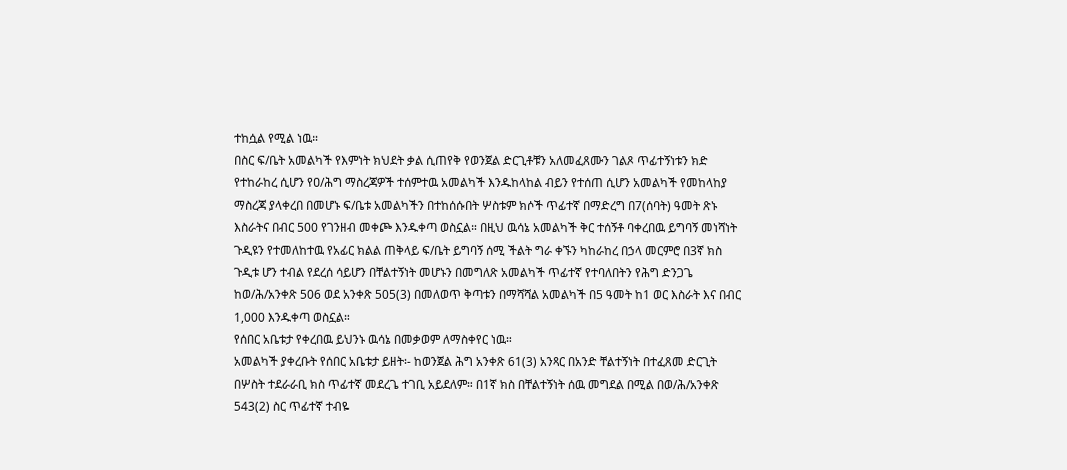ተከሷል የሚል ነዉ።
በስር ፍ/ቤት አመልካች የእምነት ክህደት ቃል ሲጠየቅ የወንጀል ድርጊቶቹን አለመፈጸሙን ገልጾ ጥፊተኝነቱን ክድ የተከራከረ ሲሆን የዐ/ሕግ ማስረጃዎች ተሰምተዉ አመልካች እንዱከላከል ብይን የተሰጠ ሲሆን አመልካች የመከላከያ ማስረጃ ያላቀረበ በመሆኑ ፍ/ቤቱ አመልካችን በተከሰሱበት ሦስቱም ክሶች ጥፊተኛ በማድረግ በ7(ሰባት) ዓመት ጽኑ እስራትና በብር 500 የገንዘብ መቀጮ እንዱቀጣ ወስኗል። በዚህ ዉሳኔ አመልካች ቅር ተሰኝቶ ባቀረበዉ ይግባኝ መነሻነት ጉዲዩን የተመለከተዉ የአፊር ክልል ጠቅላይ ፍ/ቤት ይግባኝ ሰሚ ችልት ግራ ቀኙን ካከራከረ በኃላ መርምሮ በ3ኛ ክስ ጉዲቱ ሆን ተብል የደረሰ ሳይሆን በቸልተኝነት መሆኑን በመግለጽ አመልካች ጥፊተኛ የተባለበትን የሕግ ድንጋጌ ከወ/ሕ/አንቀጽ 506 ወደ አንቀጽ 505(3) በመለወጥ ቅጣቱን በማሻሻል አመልካች በ5 ዓመት ከ1 ወር እስራት እና በብር 1,000 እንዱቀጣ ወስኗል።
የሰበር አቤቱታ የቀረበዉ ይህንኑ ዉሳኔ በመቃወም ለማስቀየር ነዉ።
አመልካች ያቀረቡት የሰበር አቤቱታ ይዘት፡- ከወንጀል ሕግ አንቀጽ 61(3) አንጻር በአንድ ቸልተኝነት በተፈጸመ ድርጊት በሦስት ተደራራቢ ክስ ጥፊተኛ መደረጌ ተገቢ አይደለም። በ1ኛ ክስ በቸልተኝነት ሰዉ መግደል በሚል በወ/ሕ/አንቀጽ 543(2) ስር ጥፊተኛ ተብዬ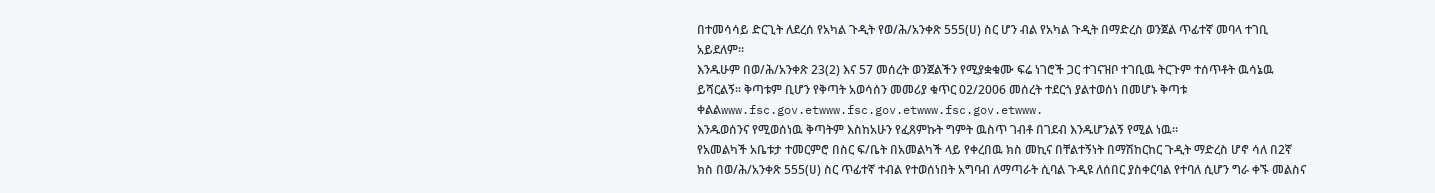በተመሳሳይ ድርጊት ለደረሰ የአካል ጉዲት የወ/ሕ/አንቀጽ 555(ሀ) ስር ሆን ብል የአካል ጉዲት በማድረስ ወንጀል ጥፊተኛ መባላ ተገቢ አይደለም።
እንዱሁም በወ/ሕ/አንቀጽ 23(2) እና 57 መሰረት ወንጀልችን የሚያቋቁሙ ፍሬ ነገሮች ጋር ተገናዝቦ ተገቢዉ ትርጉም ተሰጥቶት ዉሳኔዉ ይሻርልኝ። ቅጣቱም ቢሆን የቅጣት አወሳሰን መመሪያ ቁጥር 02/2006 መሰረት ተደርጎ ያልተወሰነ በመሆኑ ቅጣቱ ቀልልwww.fsc.gov.etwww.fsc.gov.etwww.fsc.gov.etwww.
እንዱወሰንና የሚወሰነዉ ቅጣትም እስከአሁን የፈጸምኩት ግምት ዉስጥ ገብቶ በገደብ እንዱሆንልኝ የሚል ነዉ።
የአመልካች አቤቱታ ተመርምሮ በስር ፍ/ቤት በአመልካች ላይ የቀረበዉ ክስ መኪና በቸልተኝነት በማሽከርከር ጉዲት ማድረስ ሆኖ ሳለ በ2ኛ ክስ በወ/ሕ/አንቀጽ 555(ሀ) ስር ጥፊተኛ ተብል የተወሰነበት አግባብ ለማጣራት ሲባል ጉዲዩ ለሰበር ያስቀርባል የተባለ ሲሆን ግራ ቀኙ መልስና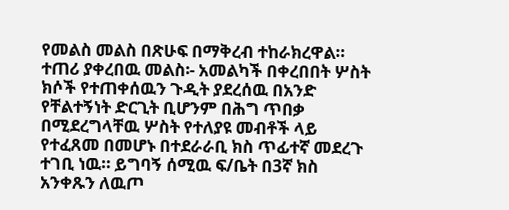የመልስ መልስ በጽሁፍ በማቅረብ ተከራክረዋል።
ተጠሪ ያቀረበዉ መልስ፡- አመልካች በቀረበበት ሦስት ክሶች የተጠቀሰዉን ጉዲት ያደረሰዉ በአንድ የቸልተኝነት ድርጊት ቢሆንም በሕግ ጥበቃ በሚደረግላቸዉ ሦስት የተለያዩ መብቶች ላይ የተፈጸመ በመሆኑ በተደራራቢ ክስ ጥፊተኛ መደረጉ ተገቢ ነዉ። ይግባኝ ሰሚዉ ፍ/ቤት በ3ኛ ክስ አንቀጹን ለዉጦ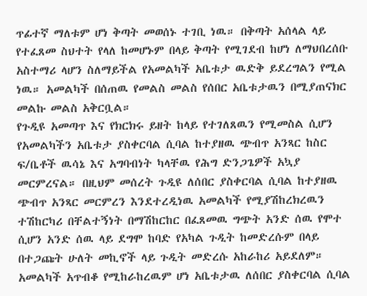ጥፊተኛ ማለቱም ሆነ ቅጣት መወሰኑ ተገቢ ነዉ። በቅጣት አሰላል ላይ የተፈጸመ ስህተት የላለ ከመሆኑም በላይ ቅጣት የሚገደብ ከሆነ ለማህበረሰቡ አስተማሪ ላሆን ስለማይችል የአመልካች አቤቱታ ዉድቅ ይደረግልን የሚል ነዉ። አመልካች በሰጠዉ የመልስ መልስ የሰበር አቤቱታዉን በሚያጠናክር መልኩ መልስ አቅርቧል።
የጉዲዩ አመጣጥ እና የክርክሩ ይዘት ከላይ የተገለጸዉን የሚመስል ሲሆን የአመልካችን አቤቱታ ያስቀርባል ሲባል ከተያዘዉ ጭብጥ አንጻር ከስር ፍ/ቤቶች ዉሳኔ እና አግባብነት ካላቸዉ የሕግ ድንጋጌዎች አኳያ መርምረናል። በዚህም መሰረት ጉዲዩ ለሰበር ያስቀርባል ሲባል ከተያዘዉ ጭብጥ አንጻር መርምረን እንደተረዲነዉ አመልካች የሚያሽከረክረዉን ተሽከርካሪ በቸልተኝነት በማሽከርከር በፈጸመዉ ግጭት አንድ ሰዉ የሞተ ሲሆን አንድ ሰዉ ላይ ደግሞ ከባድ የአካል ጉዲት ከመድረሱም በላይ በተጋጩት ሁለት መኪኖች ላይ ጉዲት መድረሱ አከራከሪ አይደለም። አመልካች አጥብቆ የሚከራከረዉም ሆነ አቤቱታዉ ለሰበር ያስቀርባል ሲባል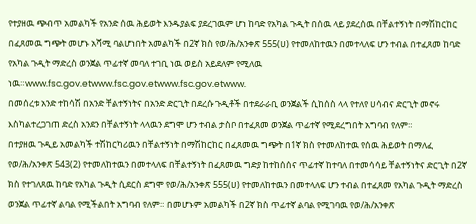የተያዘዉ ጭብጥ አመልካች የአንድ ሰዉ ሕይወት እንዱያልፍ ያደረገዉም ሆነ ከባድ የአካል ጉዲት በሰዉ ላይ ያደረሰዉ በቸልተኝነት በማሽከርከር በፈጸመዉ ግጭት መሆኑ አሻሚ ባልሆነበት አመልካች በ2ኛ ክስ የወ/ሕ/አንቀጽ 555(ሀ) የተመለከተዉን በመተላለፍ ሆን ተብል በተፈጸመ ከባድ የአካል ጉዲት ማድረስ ወንጀል ጥፊተኛ መባለ ተገቢ ነዉ ወይስ አይደለም የሚለዉ ነዉ።www.fsc.gov.etwww.fsc.gov.etwww.fsc.gov.etwww.
በመሰረቱ አንድ ተከሳሽ በአንድ ቸልተኝነትና በአንድ ድርጊት በደረሱ ጉዲቶች በተደራራቢ ወንጀልች ሲከሰስ ላላ የተለየ ሀሳብና ድርጊት መኖሩ እስካልተረጋገጠ ድረስ አንደን በቸልተኝነት ላላዉን ደግሞ ሆን ተብል ታስቦ በተፈጸመ ወንጀል ጥፊተኛ የሚደረግበት አግባብ የለም።
በተያዘዉ ጉዲይ አመልካች ተሽከርካሪዉን በቸልተኝነት በማሽከርከር በፈጸመዉ ግጭት በ1ኛ ክስ የተመለከተዉ የሰዉ ሕይወት በማለፈ የወ/ሕ/አንቀጽ 543(2) የተመለከተዉን በመተላለፍ በቸልተኝነት በፈጸመዉ ግድያ ከተከሰሰና ጥፊተኛ ከተባለ በተመሳሳይ ቸልተኝነትና ድርጊት በ2ኛ ክስ የተገለጸዉ ከባድ የአካል ጉዲት ሲደርስ ደግሞ የወ/ሕ/አንቀጽ 555(ሀ) የተመለከተዉን በመተላለፍ ሆን ተብል በተፈጸመ የአካል ጉዲት ማድረስ ወንጀል ጥፊተኛ ልባል የሚችልበት አግባብ የለም። በመሆኑም አመልካች በ2ኛ ክስ ጥፊተኛ ልባል የሚገባዉ የወ/ሕ/አንቀጽ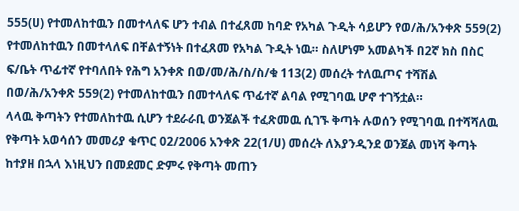555(ሀ) የተመለከተዉን በመተላለፍ ሆን ተብል በተፈጸመ ከባድ የአካል ጉዲት ሳይሆን የወ/ሕ/አንቀጽ 559(2) የተመለከተዉን በመተላለፍ በቸልተኝነት በተፈጸመ የአካል ጉዲት ነዉ። ስለሆነም አመልካች በ2ኛ ክስ በስር ፍ/ቤት ጥፊተኛ የተባለበት የሕግ አንቀጽ በወ/መ/ሕ/ስ/ስ/ቁ 113(2) መሰረት ተለዉጦና ተሻሽል በወ/ሕ/አንቀጽ 559(2) የተመለከተዉን በመተላለፍ ጥፊተኛ ልባል የሚገባዉ ሆኖ ተገኝቷል።
ላላዉ ቅጣትን የተመለከተዉ ሲሆን ተደራራቢ ወንጀልች ተፈጽመዉ ሲገኙ ቅጣት ሉወሰን የሚገባዉ በተሻሻለዉ የቅጣት አወሳሰን መመሪያ ቁጥር 02/2006 አንቀጽ 22(1/ሀ) መሰረት ለእያንዲንደ ወንጀል መነሻ ቅጣት ከተያዘ በኋላ እነዚህን በመደመር ድምሩ የቅጣት መጠን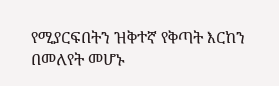የሚያርፍበትን ዝቅተኛ የቅጣት እርከን በመለየት መሆኑ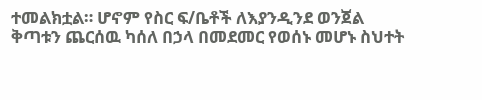ተመልክቷል። ሆኖም የስር ፍ/ቤቶች ለእያንዲንደ ወንጀል ቅጣቱን ጨርሰዉ ካሰለ በኃላ በመደመር የወሰኑ መሆኑ ስህተት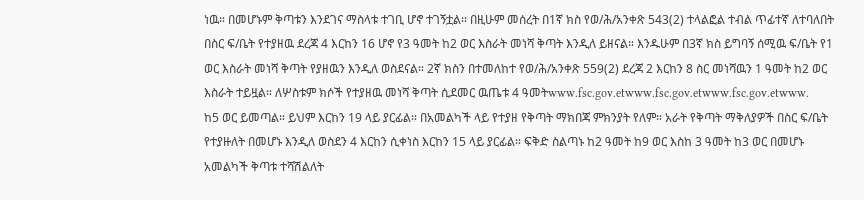ነዉ። በመሆኑም ቅጣቱን እንደገና ማስላቱ ተገቢ ሆኖ ተገኝቷል። በዚሁም መሰረት በ1ኛ ክስ የወ/ሕ/አንቀጽ 543(2) ተላልፎል ተብል ጥፊተኛ ለተባለበት በስር ፍ/ቤት የተያዘዉ ደረጃ 4 እርከን 16 ሆኖ የ3 ዓመት ከ2 ወር እስራት መነሻ ቅጣት እንዲለ ይዘናል። እንዱሁም በ3ኛ ክስ ይግባኝ ሰሚዉ ፍ/ቤት የ1 ወር እስራት መነሻ ቅጣት የያዘዉን እንዲለ ወስደናል። 2ኛ ክስን በተመለከተ የወ/ሕ/አንቀጽ 559(2) ደረጃ 2 እርከን 8 ስር መነሻዉን 1 ዓመት ከ2 ወር እስራት ተይዟል። ለሦስቱም ክሶች የተያዘዉ መነሻ ቅጣት ሲደመር ዉጤቱ 4 ዓመትwww.fsc.gov.etwww.fsc.gov.etwww.fsc.gov.etwww.
ከ5 ወር ይመጣል። ይህም እርከን 19 ላይ ያርፊል። በአመልካች ላይ የተያዘ የቅጣት ማክበጃ ምክንያት የለም። አራት የቅጣት ማቅለያዎች በስር ፍ/ቤት የተያዙለት በመሆኑ እንዲለ ወስደን 4 እርከን ሲቀነስ እርከን 15 ላይ ያርፊል። ፍቅድ ስልጣኑ ከ2 ዓመት ከ9 ወር እስከ 3 ዓመት ከ3 ወር በመሆኑ አመልካች ቅጣቱ ተሻሽልለት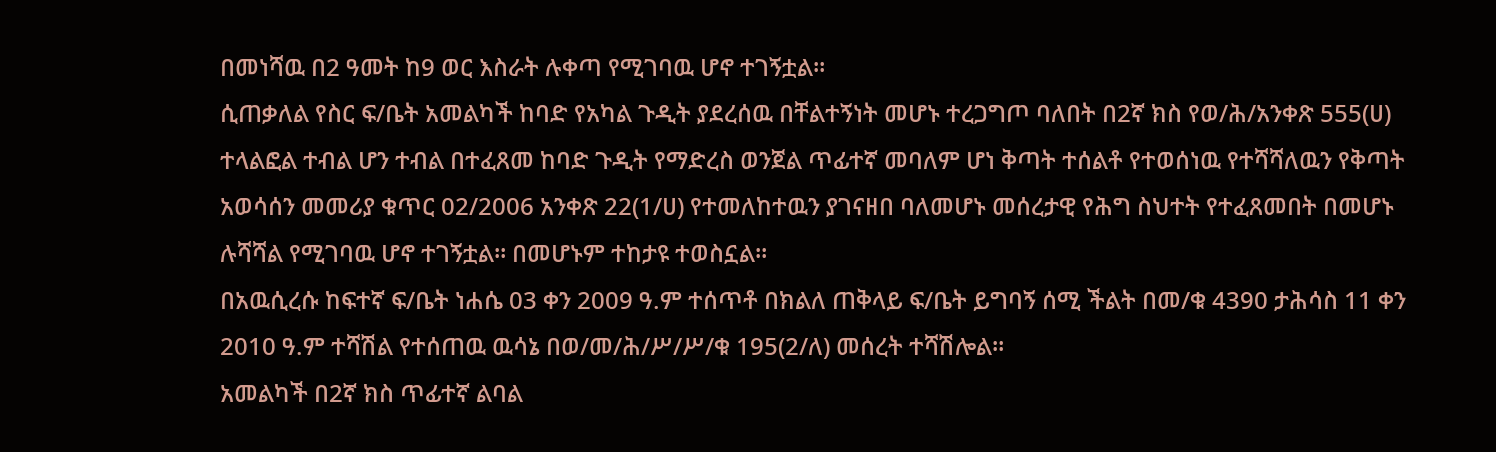በመነሻዉ በ2 ዓመት ከ9 ወር እስራት ሉቀጣ የሚገባዉ ሆኖ ተገኝቷል።
ሲጠቃለል የስር ፍ/ቤት አመልካች ከባድ የአካል ጉዲት ያደረሰዉ በቸልተኝነት መሆኑ ተረጋግጦ ባለበት በ2ኛ ክስ የወ/ሕ/አንቀጽ 555(ሀ) ተላልፎል ተብል ሆን ተብል በተፈጸመ ከባድ ጉዲት የማድረስ ወንጀል ጥፊተኛ መባለም ሆነ ቅጣት ተሰልቶ የተወሰነዉ የተሻሻለዉን የቅጣት አወሳሰን መመሪያ ቁጥር 02/2006 አንቀጽ 22(1/ሀ) የተመለከተዉን ያገናዘበ ባለመሆኑ መሰረታዊ የሕግ ስህተት የተፈጸመበት በመሆኑ ሉሻሻል የሚገባዉ ሆኖ ተገኝቷል። በመሆኑም ተከታዩ ተወስኗል።
በአዉሲረሱ ከፍተኛ ፍ/ቤት ነሐሴ 03 ቀን 2009 ዓ.ም ተሰጥቶ በክልለ ጠቅላይ ፍ/ቤት ይግባኝ ሰሚ ችልት በመ/ቁ 4390 ታሕሳስ 11 ቀን 2010 ዓ.ም ተሻሽል የተሰጠዉ ዉሳኔ በወ/መ/ሕ/ሥ/ሥ/ቁ 195(2/ለ) መሰረት ተሻሽሎል።
አመልካች በ2ኛ ክስ ጥፊተኛ ልባል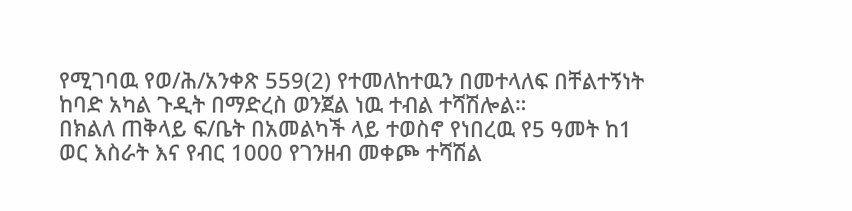የሚገባዉ የወ/ሕ/አንቀጽ 559(2) የተመለከተዉን በመተላለፍ በቸልተኝነት ከባድ አካል ጉዲት በማድረስ ወንጀል ነዉ ተብል ተሻሽሎል።
በክልለ ጠቅላይ ፍ/ቤት በአመልካች ላይ ተወስኖ የነበረዉ የ5 ዓመት ከ1 ወር እስራት እና የብር 1000 የገንዘብ መቀጮ ተሻሽል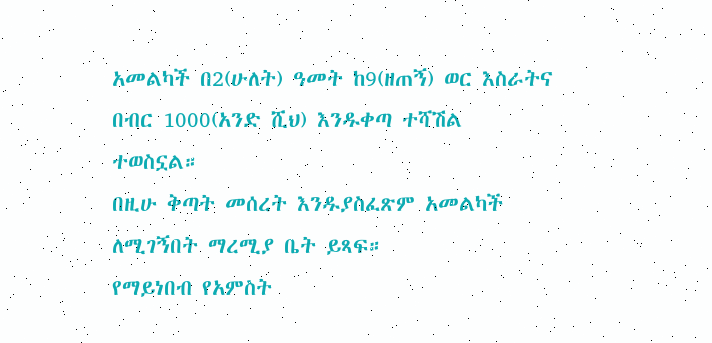አመልካች በ2(ሁለት) ዓመት ከ9(ዘጠኝ) ወር እስራትና በብር 1000(አንድ ሺህ) እንዱቀጣ ተሻሽል ተወስኗል።
በዚሁ ቅጣት መሰረት እንዱያስፈጽም አመልካች ለሚገኝበት ማረሚያ ቤት ይጻፍ።
የማይነበብ የአምስት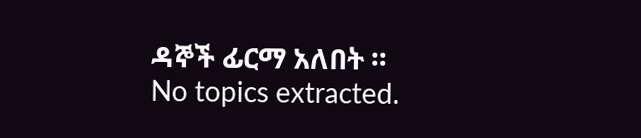ዳኞች ፊርማ አለበት ።
No topics extracted.